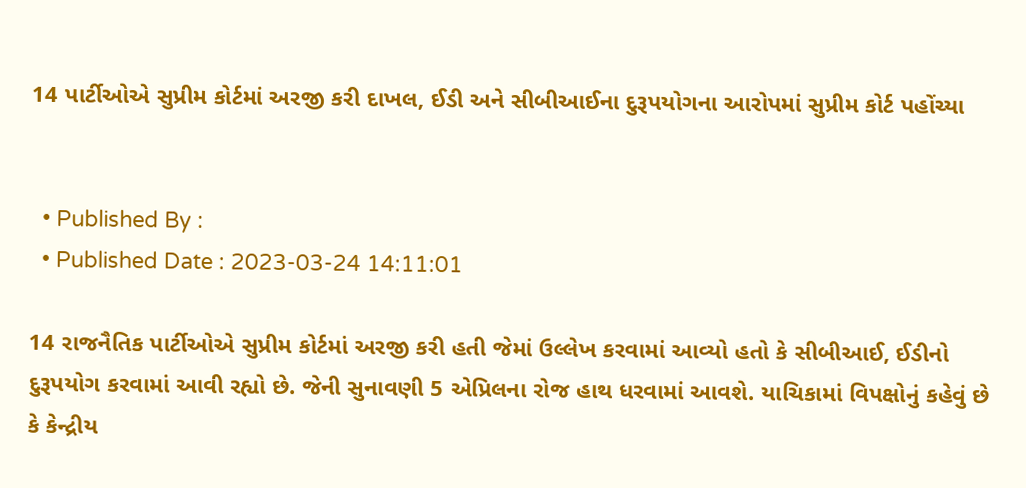14 પાર્ટીઓએ સુપ્રીમ કોર્ટમાં અરજી કરી દાખલ, ઈડી અને સીબીઆઈના દુરૂપયોગના આરોપમાં સુપ્રીમ કોર્ટ પહોંચ્યા


  • Published By :
  • Published Date : 2023-03-24 14:11:01

14 રાજનૈતિક પાર્ટીઓએ સુપ્રીમ કોર્ટમાં અરજી કરી હતી જેમાં ઉલ્લેખ કરવામાં આવ્યો હતો કે સીબીઆઈ, ઈડીનો દુરૂપયોગ કરવામાં આવી રહ્યો છે. જેની સુનાવણી 5 એપ્રિલના રોજ હાથ ધરવામાં આવશે. યાચિકામાં વિપક્ષોનું કહેવું છે કે કેન્દ્રીય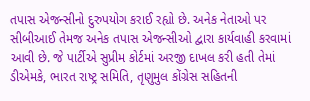તપાસ એજન્સીનો દુરુપયોગ કરાઈ રહ્યો છે. અનેક નેતાઓ પર સીબીઆઈ તેમજ અનેક તપાસ એજન્સીઓ દ્વારા કાર્યવાહી કરવામાં આવી છે. જે પાર્ટીએ સુપ્રીમ કોર્ટમાં અરજી દાખલ કરી હતી તેમાં ડીએમકે, ભારત રાષ્ટ્ર સમિતિ, તૃણુમુલ કોંગ્રેસ સહિતની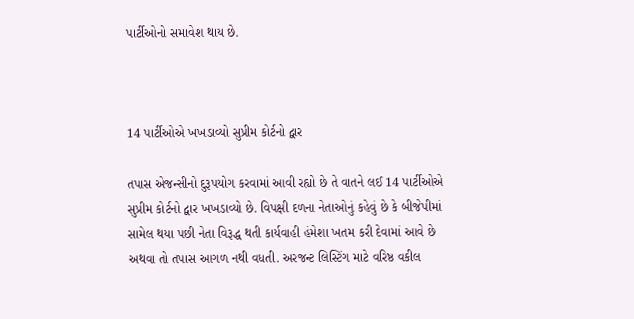પાર્ટીઓનો સમાવેશ થાય છે.



14 પાર્ટીઓએ ખખડાવ્યો સુપ્રીમ કોર્ટનો દ્વાર

તપાસ એજન્સીનો દુરૂપયોગ કરવામાં આવી રહ્યો છે તે વાતને લઈ 14 પાર્ટીઓએ સુપ્રીમ કોર્ટનો દ્વાર ખખડાવ્યો છે. વિપક્ષી દળના નેતાઓનું કહેવું છે કે બીજેપીમાં સામેલ થયા પછી નેતા વિરૂદ્ધ થતી કાર્યવાહી હંમેશા ખતમ કરી દેવામાં આવે છે અથવા તો તપાસ આગળ નથી વધતી. અરજન્ટ લિસ્ટિંગ માટે વરિષ્ઠ વકીલ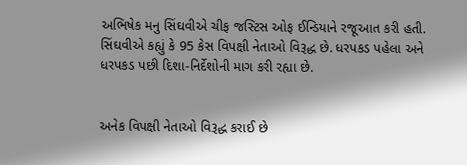અભિષેક મનુ સિંઘવીએ ચીફ જસ્ટિસ ઓફ ઈન્ડિયાને રજૂઆત કરી હતી. સિંઘવીએ કહ્યું કે 95 કેસ વિપક્ષી નેતાઓ વિરૂદ્ધ છે. ધરપકડ પહેલા અને ધરપકડ પછી દિશા-નિર્દેશોની માગ કરી રહ્યા છે.


અનેક વિપક્ષી નેતાઓ વિરૂદ્ધ કરાઈ છે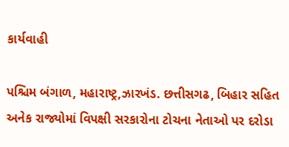કાર્યવાહી

પશ્ચિમ બંગાળ, મહારાષ્ટ્ર,ઝારખંડ. છત્તીસગઢ, બિહાર સહિત અનેક રાજ્યોમાં વિપક્ષી સરકારોના ટોચના નેતાઓ પર દરોડા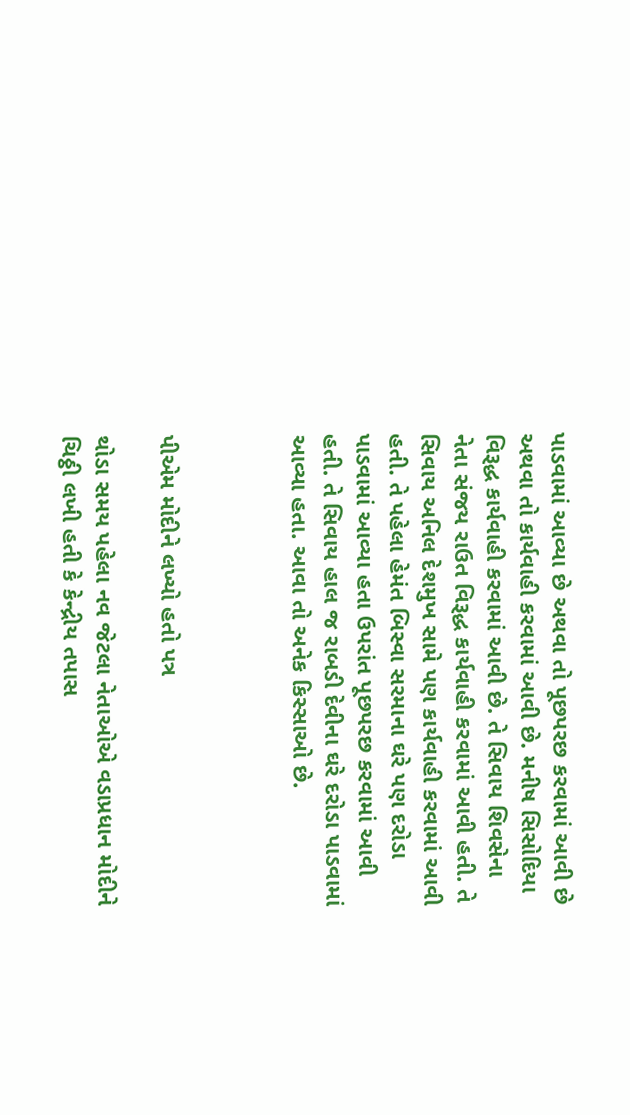પાડવામાં આવ્યા છે અથવા તો પૂછપરછ કરવામાં આવી છે અથવા તો કાર્યવાહી કરવામાં આવી છે. મનીષ સિસોદિયા વિરૂદ્ધ કાર્યવાહી કરવામાં આવી છે. તે સિવાય શિવસેના નેતા સંજય રાઉત વિરૂદ્ધ કાર્યવાહી કરવામાં આવી હતી. તે સિવાય અનિલ દેશમુખ સામે પણ કાર્યવાહી કરવામાં આવી હતી. તે પહેલા હેમંત બિસ્વા સરમાના ઘરે પણ દરોડા પાડવામાં આવ્યા હતા ઉપરાંત પૂછપરછ કરવામાં આવી હતી. તે સિવાય હાલ જ રાબડી દેવીના ઘરે દરોડા પાડવામાં આવ્યા હતા. આવા તો અનેક કિસ્સાઓ છે.



પીએમ મોદીને લખ્યો હતો પત્ર

થોડા સમય પહેલા નવ જેટલા નેતાઓએ વડાપ્રધાન મોદીને ચિઠ્ઠી લખી હતી કે કેન્દ્રીય તપાસ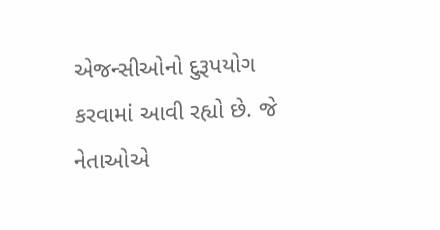એજન્સીઓનો દુરૂપયોગ કરવામાં આવી રહ્યો છે. જે નેતાઓએ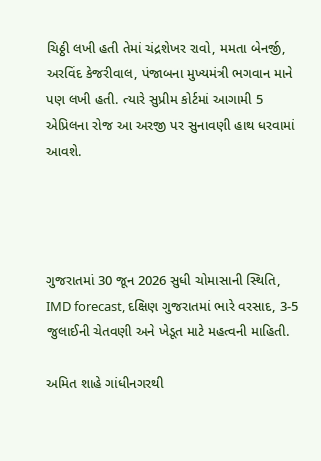ચિઠ્ઠી લખી હતી તેમાં ચંદ્રશેખર રાવો, મમતા બેનર્જી, અરવિંદ કેજરીવાલ, પંજાબના મુખ્યમંત્રી ભગવાન માને પણ લખી હતી. ત્યારે સુપ્રીમ કોર્ટમાં આગામી 5 એપ્રિલના રોજ આ અરજી પર સુનાવણી હાથ ધરવામાં આવશે.




ગુજરાતમાં 30 જૂન 2026 સુધી ચોમાસાની સ્થિતિ, IMD forecast, દક્ષિણ ગુજરાતમાં ભારે વરસાદ, 3-5 જુલાઈની ચેતવણી અને ખેડૂત માટે મહત્વની માહિતી.

અમિત શાહે ગાંધીનગરથી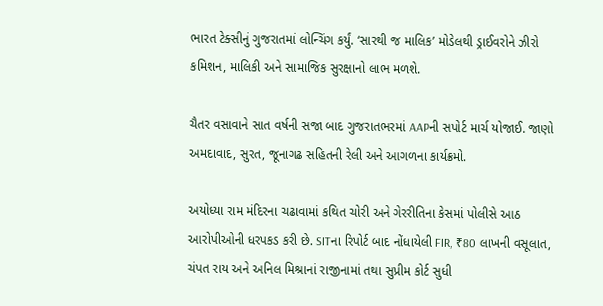ભારત ટેક્સીનું ગુજરાતમાં લોન્ચિંગ કર્યું. ‘સારથી જ માલિક’ મોડેલથી ડ્રાઈવરોને ઝીરો કમિશન, માલિકી અને સામાજિક સુરક્ષાનો લાભ મળશે.

ચૈતર વસાવાને સાત વર્ષની સજા બાદ ગુજરાતભરમાં AAPની સપોર્ટ માર્ચ યોજાઈ. જાણો અમદાવાદ, સુરત, જૂનાગઢ સહિતની રેલી અને આગળના કાર્યક્રમો.

અયોધ્યા રામ મંદિરના ચઢાવામાં કથિત ચોરી અને ગેરરીતિના કેસમાં પોલીસે આઠ આરોપીઓની ધરપકડ કરી છે. SITના રિપોર્ટ બાદ નોંધાયેલી FIR, ₹80 લાખની વસૂલાત, ચંપત રાય અને અનિલ મિશ્રાનાં રાજીનામાં તથા સુપ્રીમ કોર્ટ સુધી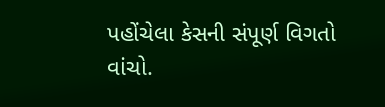પહોંચેલા કેસની સંપૂર્ણ વિગતો વાંચો.